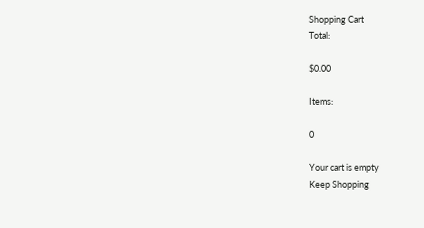Shopping Cart
Total:

$0.00

Items:

0

Your cart is empty
Keep Shopping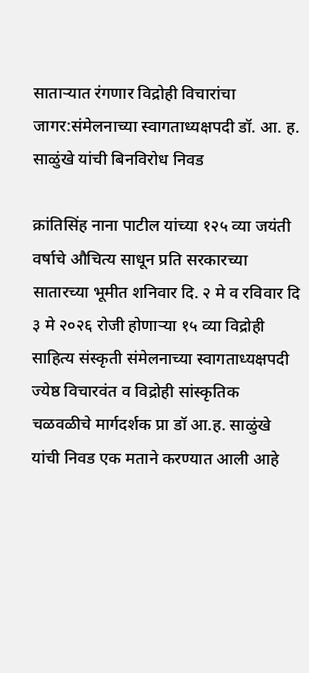साताऱ्यात रंगणार विद्रोही विचारांचा जागर:संमेलनाच्या स्वागताध्यक्षपदी डॉ. आ. ह. साळुंखे यांची बिनविरोध निवड

क्रांतिसिंह नाना पाटील यांच्या १२५ व्या जयंती वर्षाचे औचित्य साधून प्रति सरकारच्या सातारच्या भूमीत शनिवार दि. २ मे व रविवार दि ३ मे २०२६ रोजी होणाऱ्या १५ व्या विद्रोही साहित्य संस्कृती संमेलनाच्या स्वागताध्यक्षपदी ज्येष्ठ विचारवंत व विद्रोही सांस्कृतिक चळवळीचे मार्गदर्शक प्रा डॉ आ.ह. साळुंखे यांची निवड एक मताने करण्यात आली आहे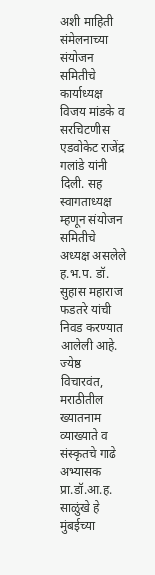अशी माहिती संमेलनाच्या संयोजन समितीचे कार्याध्यक्ष विजय मांडके व सरचिटणीस एडवोकेट राजेंद्र गलांडे यांनी दिली. सह स्वागताध्यक्ष म्हणून संयोजन समितीचे अध्यक्ष असलेले ह.भ.प. डॉ. सुहास महाराज फडतरे यांची निवड करण्यात आलेली आहे. ज्येष्ठ विचारवंत, मराठीतील ख्यातनाम व्याख्याते व संस्कृतचे गाढे अभ्यासक प्रा.डॉ.आ.ह. साळुंखे हे मुंबईच्या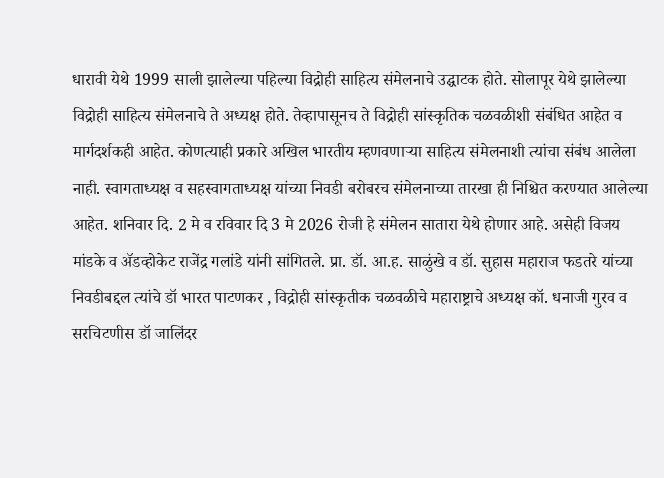धारावी येथे 1999 साली झालेल्या पहिल्या विद्रोही साहित्य संमेलनाचे उद्घाटक होते. सोलापूर येथे झालेल्या विद्रोही साहित्य संमेलनाचे ते अध्यक्ष होते. तेव्हापासूनच ते विद्रोही सांस्कृतिक चळवळीशी संबंधित आहेत व मार्गदर्शकही आहेत. कोणत्याही प्रकारे अखिल भारतीय म्हणवणाऱ्या साहित्य संमेलनाशी त्यांचा संबंध आलेला नाही. स्वागताध्यक्ष व सहस्वागताध्यक्ष यांच्या निवडी बरोबरच संमेलनाच्या तारखा ही निश्चित करण्यात आलेल्या आहेत. शनिवार दि. 2 मे व रविवार दि 3 मे 2026 रोजी हे संमेलन सातारा येथे होणार आहे. असेही विजय मांडके व ॲडव्होकेट राजेंद्र गलांडे यांनी सांगितले. प्रा. डॉ. आ.ह. साळुंखे व डॉ. सुहास महाराज फडतरे यांच्या निवडीबद्दल त्यांचे डॉ भारत पाटणकर , विद्रोही सांस्कृतीक चळवळीचे महाराष्ट्राचे अध्यक्ष कॉ. धनाजी गुरव व सरचिटणीस डॉ जालिंदर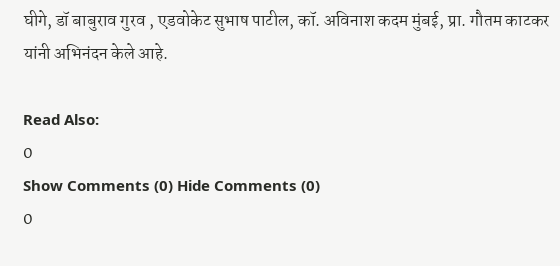घीगे, डॉ बाबुराव गुरव , एडवोकेट सुभाष पाटील, कॉ. अविनाश कदम मुंबई, प्रा. गौतम काटकर यांनी अभिनंदन केले आहे.

Read Also:
0
Show Comments (0) Hide Comments (0)
0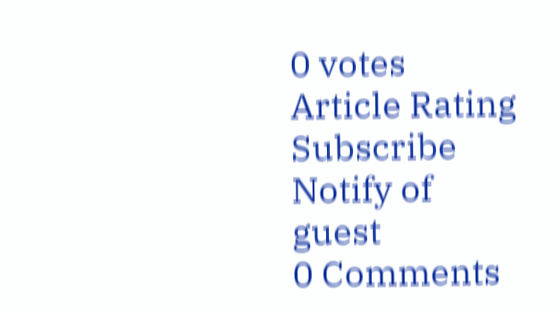0 votes
Article Rating
Subscribe
Notify of
guest
0 Comments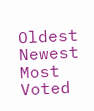Oldest
Newest Most Voted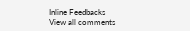Inline Feedbacks
View all comments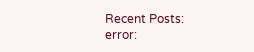Recent Posts:
error: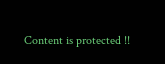Content is protected !!